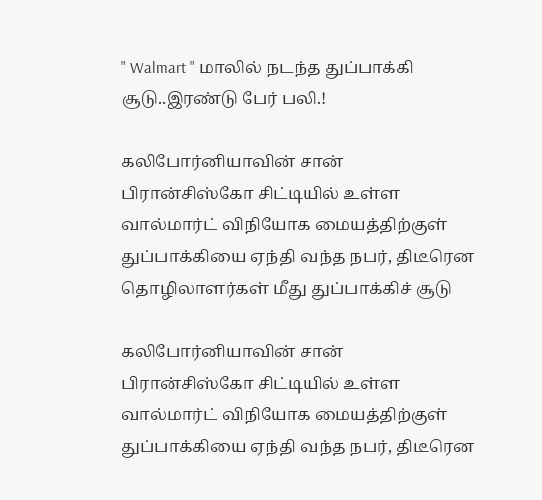" Walmart " மாலில் நடந்த துப்பாக்கி சூடு..இரண்டு பேர் பலி.!

கலிபோர்னியாவின் சான் பிரான்சிஸ்கோ சிட்டியில் உள்ள வால்மார்ட் விநியோக மையத்திற்குள் துப்பாக்கியை ஏந்தி வந்த நபர், திடீரென தொழிலாளர்கள் மீது துப்பாக்கிச் சூடு

கலிபோர்னியாவின் சான் பிரான்சிஸ்கோ சிட்டியில் உள்ள வால்மார்ட் விநியோக மையத்திற்குள் துப்பாக்கியை ஏந்தி வந்த நபர், திடீரென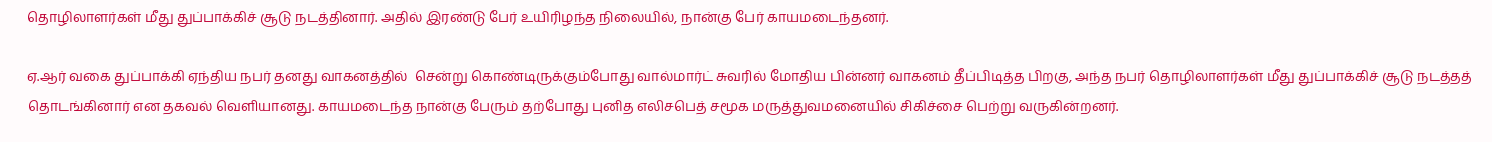தொழிலாளர்கள் மீது துப்பாக்கிச் சூடு நடத்தினார். அதில் இரண்டு பேர் உயிரிழந்த நிலையில், நான்கு பேர் காயமடைந்தனர்.

ஏ.ஆர் வகை துப்பாக்கி ஏந்திய நபர் தனது வாகனத்தில்  சென்று கொண்டிருக்கும்போது வால்மார்ட் சுவரில் மோதிய பின்னர் வாகனம் தீப்பிடித்த பிறகு, அந்த நபர் தொழிலாளர்கள் மீது துப்பாக்கிச் சூடு நடத்தத் தொடங்கினார் என தகவல் வெளியானது. காயமடைந்த நான்கு பேரும் தற்போது புனித எலிசபெத் சமூக மருத்துவமனையில் சிகிச்சை பெற்று வருகின்றனர்.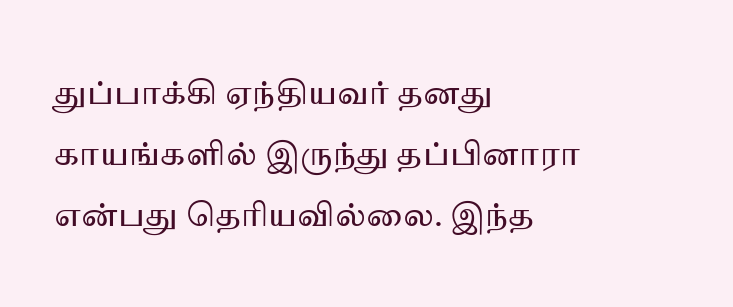துப்பாக்கி ஏந்தியவர் தனது காயங்களில் இருந்து தப்பினாரா என்பது தெரியவில்லை. இந்த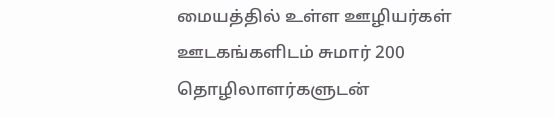மையத்தில் உள்ள ஊழியர்கள் ஊடகங்களிடம் சுமார் 200 தொழிலாளர்களுடன்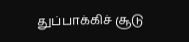துப்பாக்கிச் சூடு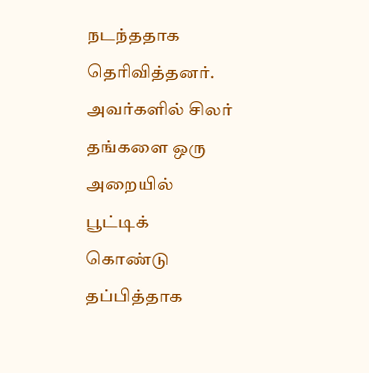நடந்ததாக தெரிவித்தனர். அவர்களில் சிலர் தங்களை ஒரு அறையில் பூட்டிக் கொண்டு தப்பித்தாக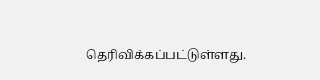தெரிவிக்கப்பட்டுள்ளது.